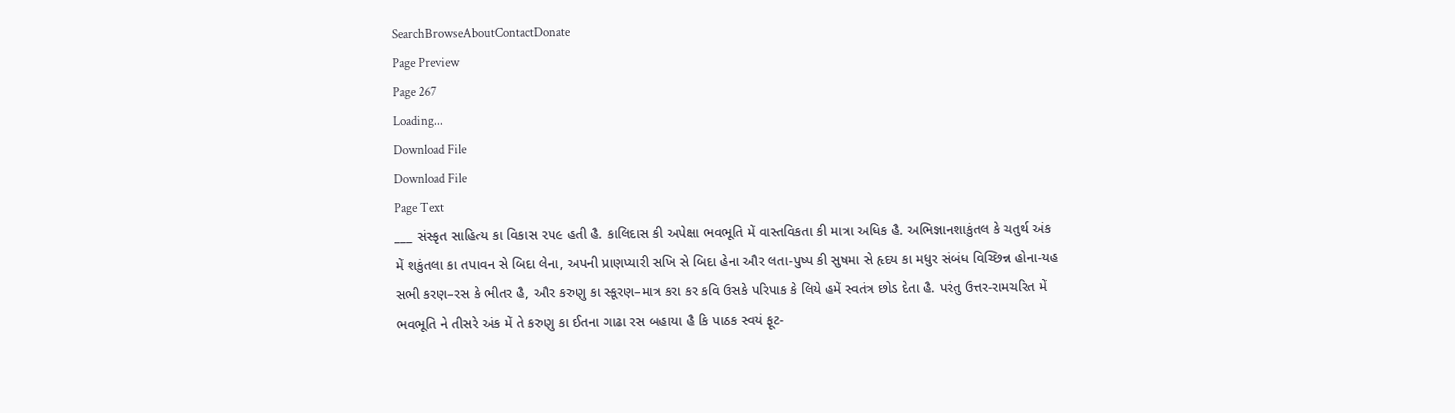SearchBrowseAboutContactDonate
Page Preview
Page 267
Loading...
Download File
Download File
Page Text
___ સંસ્કૃત સાહિત્ય કા વિકાસ ૨૫૯ હતી હૈ. કાલિદાસ કી અપેક્ષા ભવભૂતિ મેં વાસ્તવિકતા કી માત્રા અધિક હૈ. અભિજ્ઞાનશાકુંતલ કે ચતુર્થ અંક મેં શકુંતલા કા તપાવન સે બિદા લેના, અપની પ્રાણપ્યારી સખિ સે બિદા હેના ઔર લતા-પુષ્પ કી સુષમા સે હૃદય કા મધુર સંબંધ વિચ્છિન્ન હોના-યહ સભી કરણ–રસ કે ભીતર હૈ, ઔર કરુણુ કા સ્કૂરણ–માત્ર કરા કર કવિ ઉસકે પરિપાક કે લિયે હમેં સ્વતંત્ર છોડ દેતા હૈ. પરંતુ ઉત્તર-રામચરિત મેં ભવભૂતિ ને તીસરે અંક મેં તે કરુણુ કા ઈતના ગાઢા રસ બહાયા હૈ કિ પાઠક સ્વયં ફૂટ-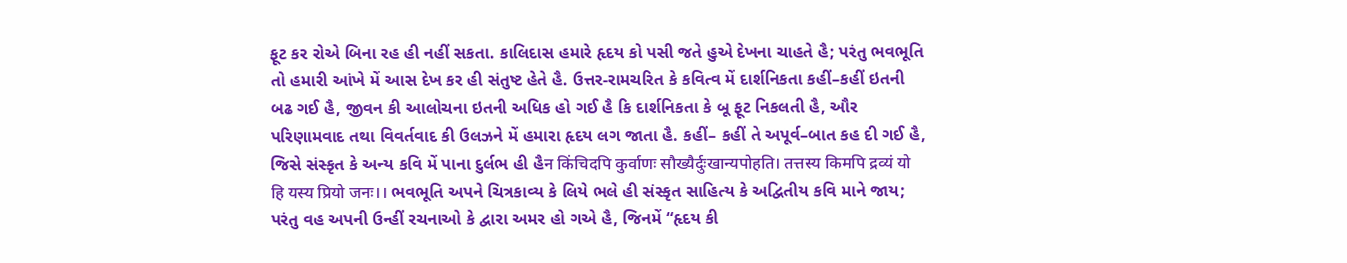ફૂટ કર રોએ બિના રહ હી નહીં સકતા. કાલિદાસ હમારે હૃદય કો પસી જતે હુએ દેખના ચાહતે હૈ; પરંતુ ભવભૂતિ તો હમારી આંખે મેં આસ દેખ કર હી સંતુષ્ટ હેતે હૈ. ઉત્તર-રામચરિત કે કવિત્વ મેં દાર્શનિકતા કહીં–કહીં ઇતની બઢ ગઈ હૈ, જીવન કી આલોચના ઇતની અધિક હો ગઈ હૈ કિ દાર્શનિકતા કે બૂ ફૂટ નિકલતી હૈ, ઔર પરિણામવાદ તથા વિવર્તવાદ કી ઉલઝને મેં હમારા હૃદય લગ જાતા હૈ. કહીં– કહીં તે અપૂર્વ–બાત કહ દી ગઈ હૈ, જિસે સંસ્કૃત કે અન્ય કવિ મેં પાના દુર્લભ હી હૈन किंचिदपि कुर्वाणः सौख्यैर्दुःखान्यपोहति। तत्तस्य किमपि द्रव्यं यो हि यस्य प्रियो जनः।। ભવભૂતિ અપને ચિત્રકાવ્ય કે લિયે ભલે હી સંસ્કૃત સાહિત્ય કે અદ્વિતીય કવિ માને જાય; પરંતુ વહ અપની ઉન્હીં રચનાઓ કે દ્વારા અમર હો ગએ હૈ, જિનમેં “હૃદય કી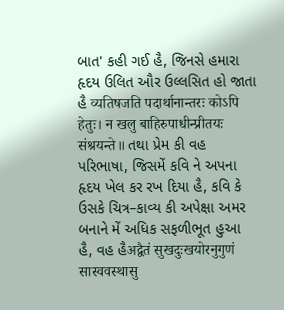બાત' કહી ગઈ હૈ, જિનસે હમારા હૃદય ઉલિત ઔર ઉલ્લસિત હો જાતા હૈ व्यतिषजति पदार्थानान्तरः कोऽपि हेतुः। न खलु बाहिरुपाधीन्प्रीतयः संश्रयन्ते॥ તથા પ્રેમ કી વહ પરિભાષા, જિસમેં કવિ ને અપના હૃદય ખેલ કર રખ દિયા હૈ, કવિ કે ઉસકે ચિત્ર–કાવ્ય કી અપેક્ષા અમર બનાને મેં અધિક સફળીભૂત હુઆ હૈ, વહ હૈअद्वैतं सुखदुःखयोरनुगुणं सास्ववस्थासु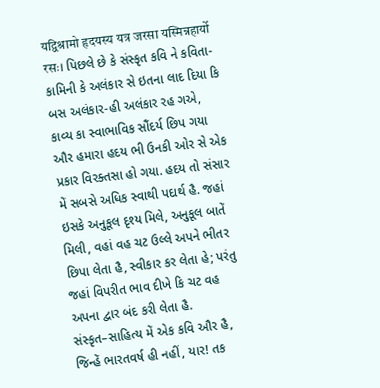यद्विश्रामो हृदयस्य यत्र जरसा यस्मिन्नहार्यो रसः। પિછલે છે કે સંસ્કૃત કવિ ને કવિતા-કામિની કે અલંકાર સે ઇતના લાદ દિયા કિ બસ અલંકાર-હી અલંકાર રહ ગએ, કાવ્ય કા સ્વાભાવિક સૌંદર્ય છિપ ગયા ઔર હમારા હદય ભી ઉનકી ઓર સે એક પ્રકાર વિરક્તસા હો ગયા. હદય તો સંસાર મેં સબસે અધિક સ્વાથી પદાર્થ હૈ. જહાં ઇસકે અનુકૂલ દૃશ્ય મિલે, અનુકૂલ બાતેં મિલી, વહાં વહ ચટ ઉલ્લે અપને ભીતર છિપા લેતા હૈ, સ્વીકાર કર લેતા હે; પરંતુ જહાં વિપરીત ભાવ દીખે કિ ચટ વહ અપના દ્વાર બંદ કરી લેતા હૈ. સંસ્કૃત–સાહિત્ય મેં એક કવિ ઔર હૈ, જિન્હેં ભારતવર્ષ હી નહીં, યાર! તક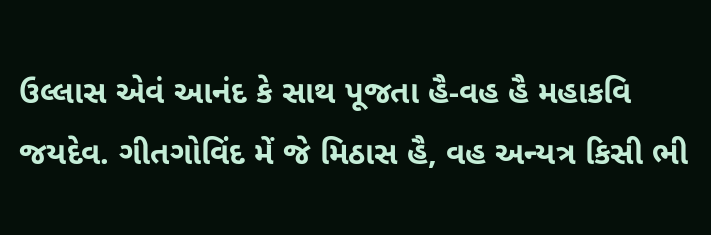ઉલ્લાસ એવં આનંદ કે સાથ પૂજતા હૈ-વહ હૈ મહાકવિ જયદેવ. ગીતગોવિંદ મેં જે મિઠાસ હૈ, વહ અન્યત્ર કિસી ભી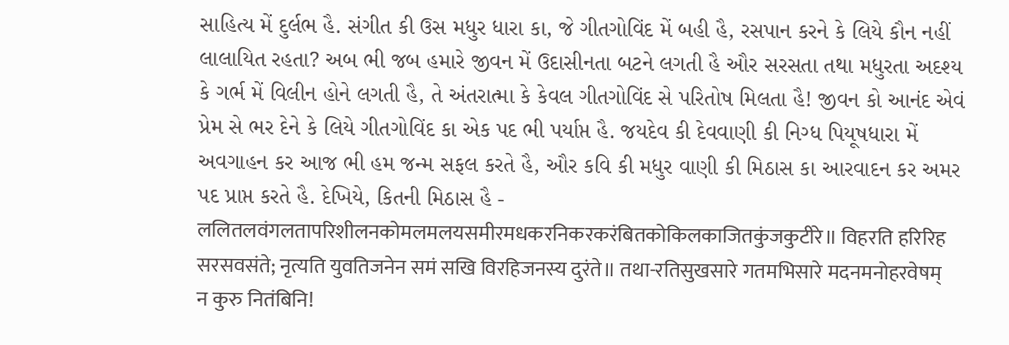સાહિત્ય મેં દુર્લભ હૈ. સંગીત કી ઉસ મધુર ધારા કા, જે ગીતગોવિંદ મેં બહી હૈ, રસપાન કરને કે લિયે કૌન નહીં લાલાયિત રહતા? અબ ભી જબ હમારે જીવન મેં ઉદાસીનતા બટને લગતી હૈ ઔર સરસતા તથા મધુરતા અદશ્ય કે ગર્ભ મેં વિલીન હોને લગતી હૈ, તે અંતરાત્મા કે કેવલ ગીતગોવિંદ સે પરિતોષ મિલતા હૈ! જીવન કો આનંદ એવં પ્રેમ સે ભર દેને કે લિયે ગીતગોવિંદ કા એક પદ ભી પર્યાપ્ત હૈ. જયદેવ કી દેવવાણી કી નિગ્ધ પિયૂષધારા મેં અવગાહન કર આજ ભી હમ જન્મ સફલ કરતે હૈ, ઔર કવિ કી મધુર વાણી કી મિઠાસ કા આરવાદન કર અમર પદ પ્રાપ્ત કરતે હૈ. દેખિયે, કિતની મિઠાસ હૈ - ललितलवंगलतापरिशीलनकोमलमलयसमीरमधकरनिकरकरंबितकोकिलकाजितकुंजकुटीरे॥ विहरति हरिरिह सरसवसंते; नृत्यति युवतिजनेन समं सखि विरहिजनस्य दुरंते॥ तथा-रतिसुखसारे गतमभिसारे मदनमनोहरवेषम् न कुरु नितंबिनि!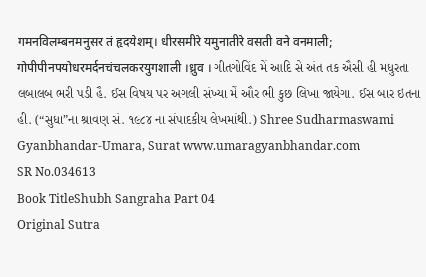गमनविलम्बनमनुसर तं हृदयेशम्। धीरसमीरे यमुनातीरे वसती वने वनमाली; गोपीपीनपयोधरमर्दनचंचलकरयुगशाली ।ध्रुव । ગીતગોવિંદ મેં આદિ સે અંત તક ઐસી હી મધુરતા લબાલબ ભરી પડી હૈ. ઈસ વિષય પર અગલી સંખ્યા મેં ઔર ભી કુછ લિખા જાયેગા. ઈસ બાર ઇતના હી. (“સુધા”ના શ્રાવણ સં. ૧૯૮૪ ના સંપાદકીય લેખમાંથી.) Shree Sudharmaswami Gyanbhandar-Umara, Surat www.umaragyanbhandar.com
SR No.034613
Book TitleShubh Sangraha Part 04
Original Sutra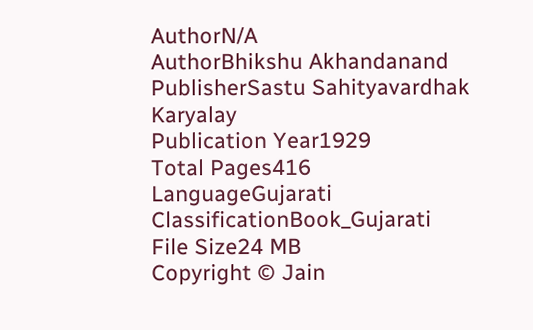AuthorN/A
AuthorBhikshu Akhandanand
PublisherSastu Sahityavardhak Karyalay
Publication Year1929
Total Pages416
LanguageGujarati
ClassificationBook_Gujarati
File Size24 MB
Copyright © Jain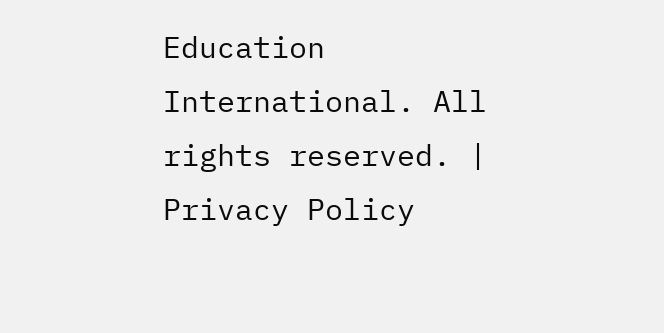Education International. All rights reserved. | Privacy Policy